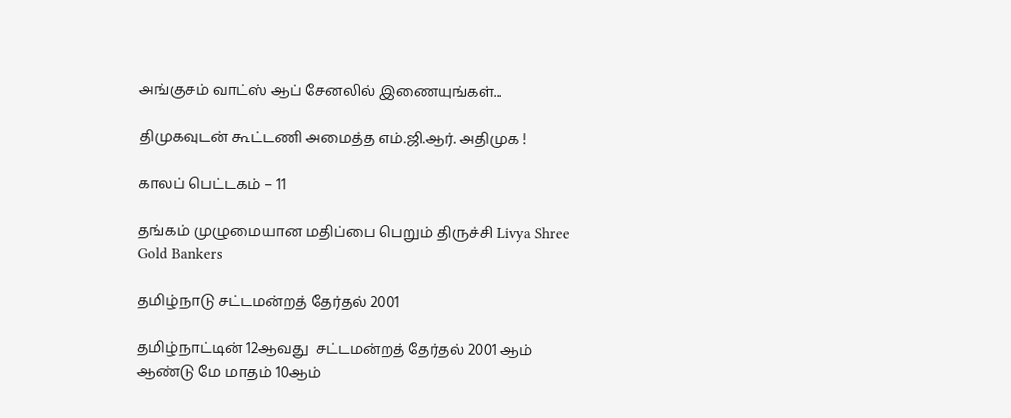அங்குசம் வாட்ஸ் ஆப் சேனலில் இணையுங்கள்...

திமுகவுடன் கூட்டணி அமைத்த எம்.ஜி.ஆர். அதிமுக !

காலப் பெட்டகம் – 11

தங்கம் முழுமையான மதிப்பை பெறும் திருச்சி Livya Shree Gold Bankers

தமிழ்நாடு சட்டமன்றத் தேர்தல் 2001

தமிழ்நாட்டின் 12ஆவது  சட்டமன்றத் தேர்தல் 2001 ஆம் ஆண்டு மே மாதம் 10ஆம்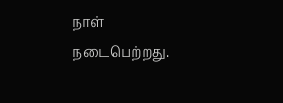நாள் நடைபெற்றது.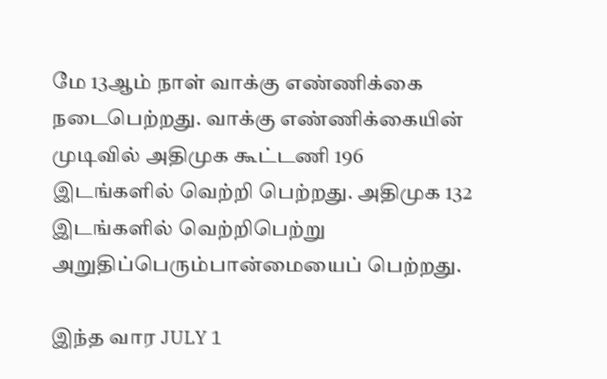மே 13ஆம் நாள் வாக்கு எண்ணிக்கை நடைபெற்றது. வாக்கு எண்ணிக்கையின் முடிவில் அதிமுக கூட்டணி 196 இடங்களில் வெற்றி பெற்றது. அதிமுக 132 இடங்களில் வெற்றிபெற்று அறுதிப்பெரும்பான்மையைப் பெற்றது.

இந்த வார JULY 1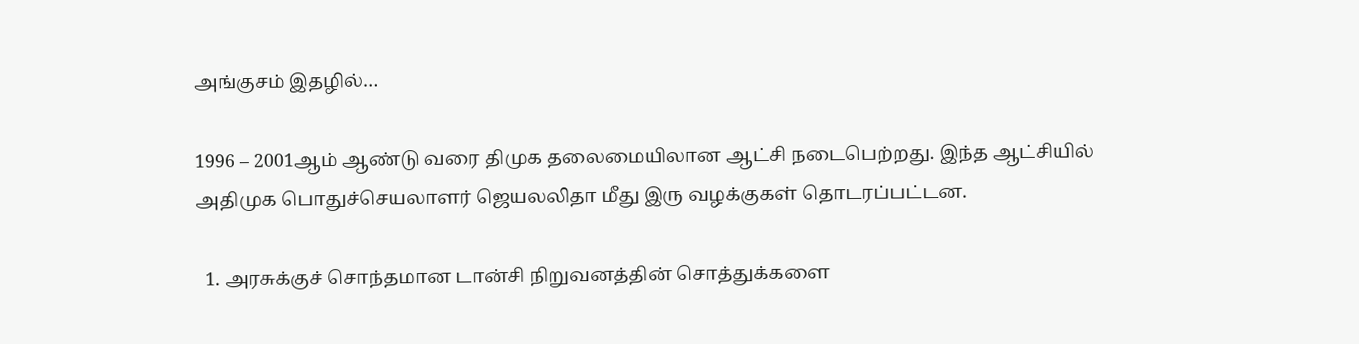அங்குசம் இதழில்…

1996 – 2001ஆம் ஆண்டு வரை திமுக தலைமையிலான ஆட்சி நடைபெற்றது. இந்த ஆட்சியில் அதிமுக பொதுச்செயலாளர் ஜெயலலிதா மீது இரு வழக்குகள் தொடரப்பட்டன.

  1. அரசுக்குச் சொந்தமான டான்சி நிறுவனத்தின் சொத்துக்களை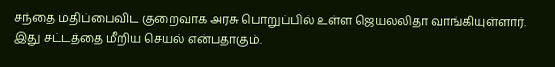சந்தை மதிப்பைவிட குறைவாக அரசு பொறுப்பில் உள்ள ஜெயலலிதா வாங்கியுள்ளார். இது சட்டத்தை மீறிய செயல் என்பதாகும்.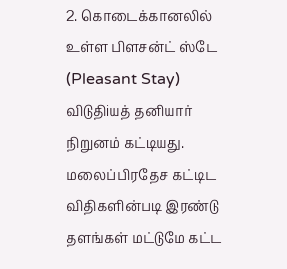2. கொடைக்கானலில் உள்ள பிளசன்ட் ஸ்டே (Pleasant Stay) விடுதிiயத் தனியார் நிறுனம் கட்டியது. மலைப்பிரதேச கட்டிட விதிகளின்படி இரண்டு தளங்கள் மட்டுமே கட்ட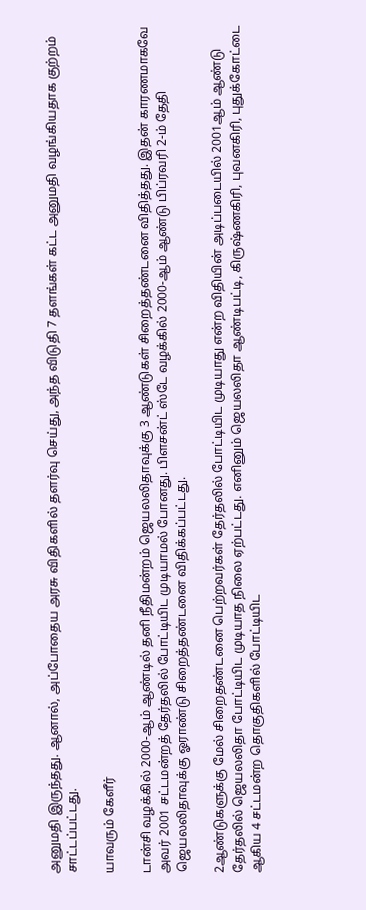அனுமதி இருந்தது. ஆனால், அப்போதைய அரசு விதிகளில் தளர்வு செய்து, அந்த விடுதி 7 தளங்கள் கட்ட அனுமதி வழங்கியதாக குற்றம் சாட்டப்பட்டது.

யாவரும் கேளீர்

டான்சி வழக்கில் 2000-ஆம் ஆண்டில் தனி நீதிமன்றம் ஜெயலலிதாவுக்கு 3 ஆண்டுகள் சிறைத்தண்டனை விதித்தது. இதன் காரணமாகவே அவர் 2001 சட்டமன்றத் தேர்தலில் போட்டியிட முடியாமல் போனது. பிளசன்ட் ஸ்டே வழக்கில் 2000-ஆம் ஆண்டு பிப்ரவரி 2-ம் தேதி ஜெயலலிதாவுக்கு ஓராண்டு சிறைத்தண்டனை விதிக்கப்பட்டது.

2ஆண்டுகளுக்கு மேல் சிறைதண்டனை பெற்றவர்கள் தேர்தலில் போட்டியிட முடியாது என்ற விதியின் அடிப்படையில் 2001ஆம் ஆண்டு தேர்தலில் ஜெயலலிதா போட்டியிட முடியாத நிலை ஏற்பட்டது. எனினும் ஜெயலலிதா ஆண்டிபட்டி, கிருஷ்ணகிரி, புவனகிரி, புதுக்கோட்டை ஆகிய 4 சட்டமன்ற தொகுதிகளில் போட்டியிட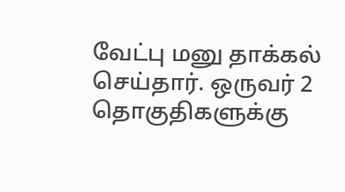வேட்பு மனு தாக்கல் செய்தார். ஒருவர் 2 தொகுதிகளுக்கு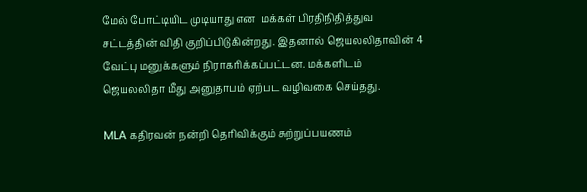மேல் போட்டியிட முடியாது என  மக்கள் பிரதிநிதித்துவ சட்டத்தின் விதி குறிப்பிடுகின்றது. இதனால் ஜெயலலிதாவின் 4 வேட்பு மனுக்களும் நிராகரிக்கப்பட்டன. மக்களிடம் ஜெயலலிதா மீது அனுதாபம் ஏற்பட வழிவகை செய்தது.

MLA கதிரவன் நன்றி தொிவிக்கும் சுற்றுப்பயணம்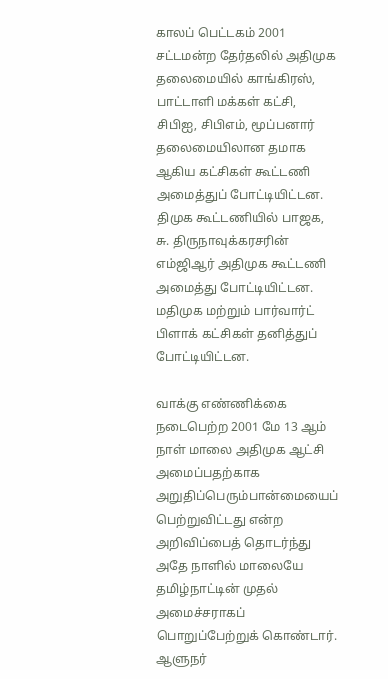காலப் பெட்டகம் 2001 சட்டமன்ற தேர்தலில் அதிமுக தலைமையில் காங்கிரஸ், பாட்டாளி மக்கள் கட்சி, சிபிஐ, சிபிஎம், மூப்பனார் தலைமையிலான தமாக ஆகிய கட்சிகள் கூட்டணி அமைத்துப் போட்டியிட்டன. திமுக கூட்டணியில் பாஜக, சு. திருநாவுக்கரசரின் எம்ஜிஆர் அதிமுக கூட்டணி அமைத்து போட்டியிட்டன. மதிமுக மற்றும் பார்வார்ட் பிளாக் கட்சிகள் தனித்துப் போட்டியிட்டன.

வாக்கு எண்ணிக்கை நடைபெற்ற 2001 மே 13 ஆம் நாள் மாலை அதிமுக ஆட்சி அமைப்பதற்காக அறுதிப்பெரும்பான்மையைப் பெற்றுவிட்டது என்ற அறிவிப்பைத் தொடர்ந்து அதே நாளில் மாலையே தமிழ்நாட்டின் முதல் அமைச்சராகப் பொறுப்பேற்றுக் கொண்டார். ஆளுநர்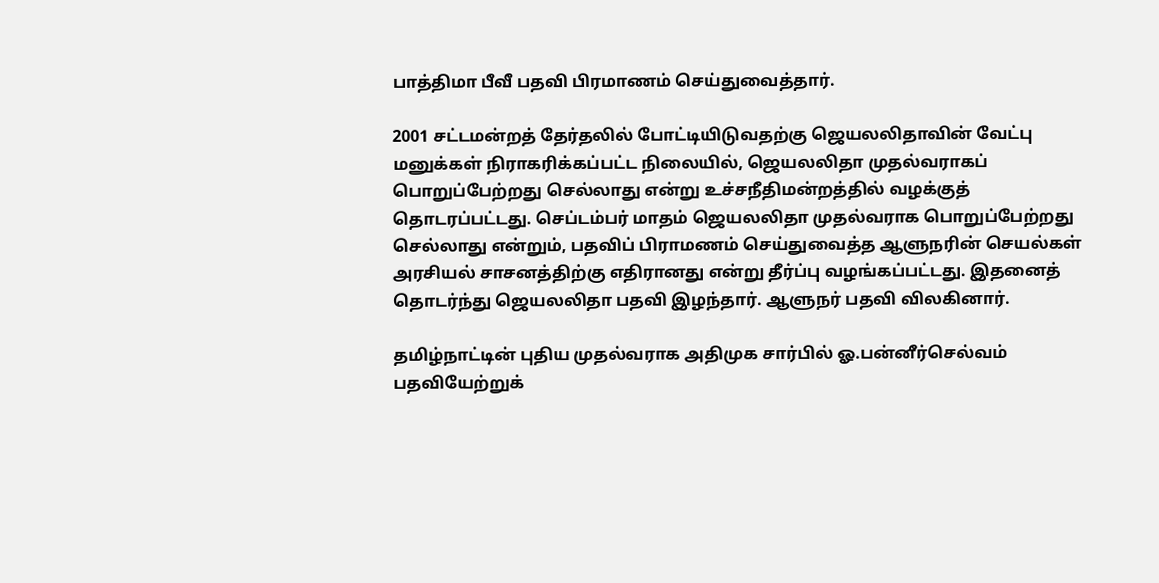பாத்திமா பீவீ பதவி பிரமாணம் செய்துவைத்தார்.

2001 சட்டமன்றத் தேர்தலில் போட்டியிடுவதற்கு ஜெயலலிதாவின் வேட்பு மனுக்கள் நிராகரிக்கப்பட்ட நிலையில், ஜெயலலிதா முதல்வராகப் பொறுப்பேற்றது செல்லாது என்று உச்சநீதிமன்றத்தில் வழக்குத் தொடரப்பட்டது. செப்டம்பர் மாதம் ஜெயலலிதா முதல்வராக பொறுப்பேற்றது செல்லாது என்றும், பதவிப் பிராமணம் செய்துவைத்த ஆளுநரின் செயல்கள் அரசியல் சாசனத்திற்கு எதிரானது என்று தீர்ப்பு வழங்கப்பட்டது. இதனைத் தொடர்ந்து ஜெயலலிதா பதவி இழந்தார். ஆளுநர் பதவி விலகினார்.

தமிழ்நாட்டின் புதிய முதல்வராக அதிமுக சார்பில் ஓ.பன்னீர்செல்வம் பதவியேற்றுக்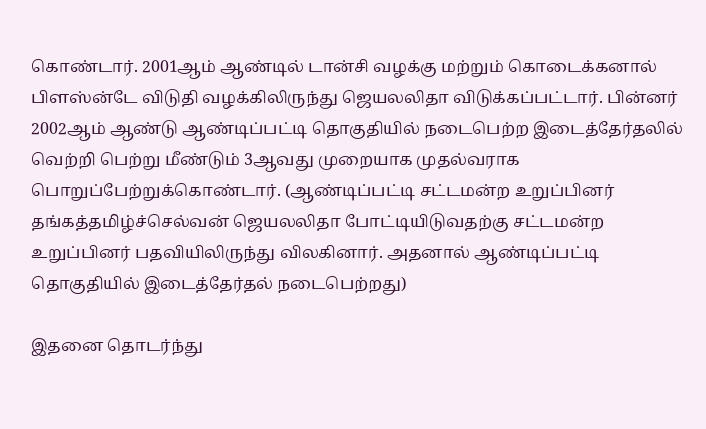கொண்டார். 2001ஆம் ஆண்டில் டான்சி வழக்கு மற்றும் கொடைக்கனால் பிளஸ்ன்டே விடுதி வழக்கிலிருந்து ஜெயலலிதா விடுக்கப்பட்டார். பின்னர் 2002ஆம் ஆண்டு ஆண்டிப்பட்டி தொகுதியில் நடைபெற்ற இடைத்தேர்தலில் வெற்றி பெற்று மீண்டும் 3ஆவது முறையாக முதல்வராக பொறுப்பேற்றுக்கொண்டார். (ஆண்டிப்பட்டி சட்டமன்ற உறுப்பினர் தங்கத்தமிழ்ச்செல்வன் ஜெயலலிதா போட்டியிடுவதற்கு சட்டமன்ற உறுப்பினர் பதவியிலிருந்து விலகினார். அதனால் ஆண்டிப்பட்டி தொகுதியில் இடைத்தேர்தல் நடைபெற்றது)

இதனை தொடர்ந்து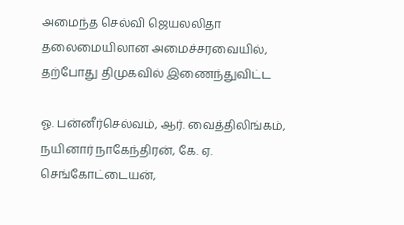அமைந்த செல்வி ஜெயலலிதா தலைமையிலான அமைச்சரவையில், தற்போது திமுகவில் இணைந்துவிட்ட

ஓ. பன்னீர்செல்வம், ஆர். வைத்திலிங்கம், நயினார் நாகேந்திரன், கே. ஏ. செங்கோட்டையன்,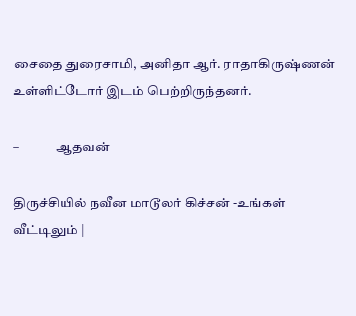சைதை துரைசாமி, அனிதா ஆர். ராதாகிருஷ்ணன்  உள்ளிட்டோர் இடம் பெற்றிருந்தனர்.

–              ஆதவன்

திருச்சியில் நவீன மாடூலர் கிச்சன் -உங்கள் வீட்டிலும் |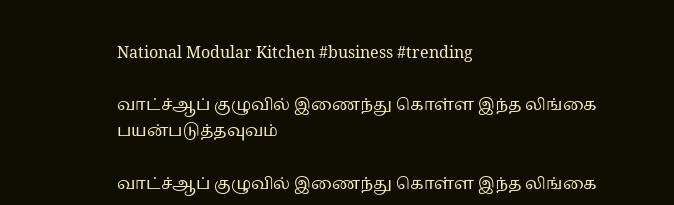National Modular Kitchen #business #trending

வாட்ச்ஆப் குழுவில் இணைந்து கொள்ள இந்த லிங்கை பயன்படுத்தவுவம்

வாட்ச்ஆப் குழுவில் இணைந்து கொள்ள இந்த லிங்கை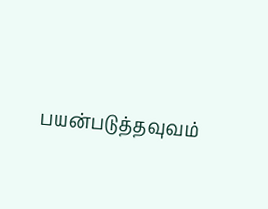பயன்படுத்தவுவம்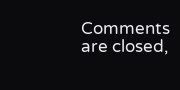Comments are closed,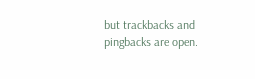but trackbacks and pingbacks are open.